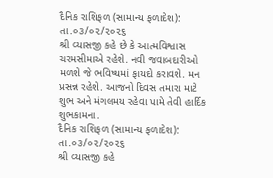દૈનિક રાશિફળ (સામાન્ય ફળાદેશ): તા.૦૩/૦૨/૨૦૨૬
શ્રી વ્યાસજી કહે છે કે આત્મવિશ્વાસ ચરમસીમાએ રહેશે. નવી જવાબદારીઓ મળશે જે ભવિષ્યમાં ફાયદો કરાવશે. મન પ્રસન્ન રહેશે. આજનો દિવસ તમારા માટે શુભ અને મંગલમય રહેવા પામે તેવી હાર્દિક શુભકામના.
દૈનિક રાશિફળ (સામાન્ય ફળાદેશ): તા.૦૩/૦૨/૨૦૨૬
શ્રી વ્યાસજી કહે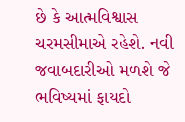છે કે આત્મવિશ્વાસ ચરમસીમાએ રહેશે. નવી જવાબદારીઓ મળશે જે ભવિષ્યમાં ફાયદો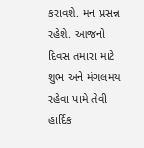કરાવશે. મન પ્રસન્ન રહેશે. આજનો દિવસ તમારા માટે શુભ અને મંગલમય રહેવા પામે તેવી હાર્દિક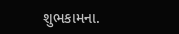શુભકામના.